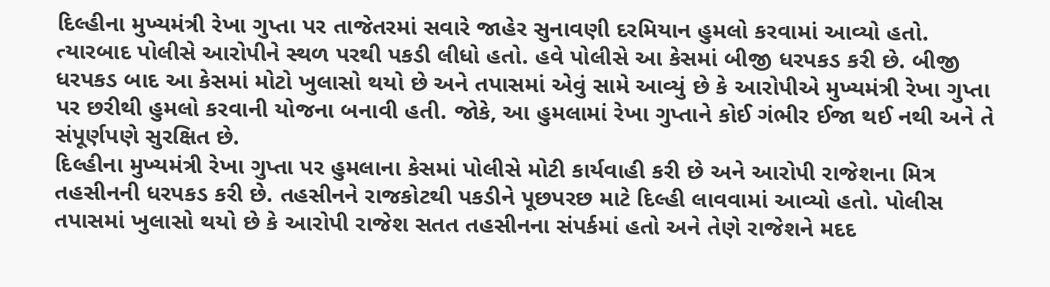દિલ્હીના મુખ્યમંત્રી રેખા ગુપ્તા પર તાજેતરમાં સવારે જાહેર સુનાવણી દરમિયાન હુમલો કરવામાં આવ્યો હતો. ત્યારબાદ પોલીસે આરોપીને સ્થળ પરથી પકડી લીધો હતો. હવે પોલીસે આ કેસમાં બીજી ધરપકડ કરી છે. બીજી ધરપકડ બાદ આ કેસમાં મોટો ખુલાસો થયો છે અને તપાસમાં એવું સામે આવ્યું છે કે આરોપીએ મુખ્યમંત્રી રેખા ગુપ્તા પર છરીથી હુમલો કરવાની યોજના બનાવી હતી. જોકે, આ હુમલામાં રેખા ગુપ્તાને કોઈ ગંભીર ઈજા થઈ નથી અને તે સંપૂર્ણપણે સુરક્ષિત છે.
દિલ્હીના મુખ્યમંત્રી રેખા ગુપ્તા પર હુમલાના કેસમાં પોલીસે મોટી કાર્યવાહી કરી છે અને આરોપી રાજેશના મિત્ર તહસીનની ધરપકડ કરી છે. તહસીનને રાજકોટથી પકડીને પૂછપરછ માટે દિલ્હી લાવવામાં આવ્યો હતો. પોલીસ તપાસમાં ખુલાસો થયો છે કે આરોપી રાજેશ સતત તહસીનના સંપર્કમાં હતો અને તેણે રાજેશને મદદ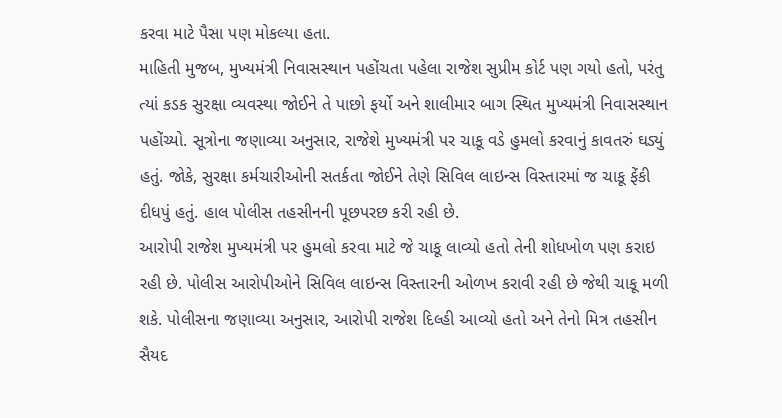કરવા માટે પૈસા પણ મોકલ્યા હતા.
માહિતી મુજબ, મુખ્યમંત્રી નિવાસસ્થાન પહોંચતા પહેલા રાજેશ સુપ્રીમ કોર્ટ પણ ગયો હતો, પરંતુ ત્યાં કડક સુરક્ષા વ્યવસ્થા જોઈને તે પાછો ફર્યો અને શાલીમાર બાગ સ્થિત મુખ્યમંત્રી નિવાસસ્થાન પહોંચ્યો. સૂત્રોના જણાવ્યા અનુસાર, રાજેશે મુખ્યમંત્રી પર ચાકૂ વડે હુમલો કરવાનું કાવતરું ઘડ્યું હતું. જોકે, સુરક્ષા કર્મચારીઓની સતર્કતા જોઈને તેણે સિવિલ લાઇન્સ વિસ્તારમાં જ ચાકૂ ફેંકી દીધપું હતું. હાલ પોલીસ તહસીનની પૂછપરછ કરી રહી છે.
આરોપી રાજેશ મુખ્યમંત્રી પર હુમલો કરવા માટે જે ચાકૂ લાવ્યો હતો તેની શોધખોળ પણ કરાઇ રહી છે. પોલીસ આરોપીઓને સિવિલ લાઇન્સ વિસ્તારની ઓળખ કરાવી રહી છે જેથી ચાકૂ મળી શકે. પોલીસના જણાવ્યા અનુસાર, આરોપી રાજેશ દિલ્હી આવ્યો હતો અને તેનો મિત્ર તહસીન સૈયદ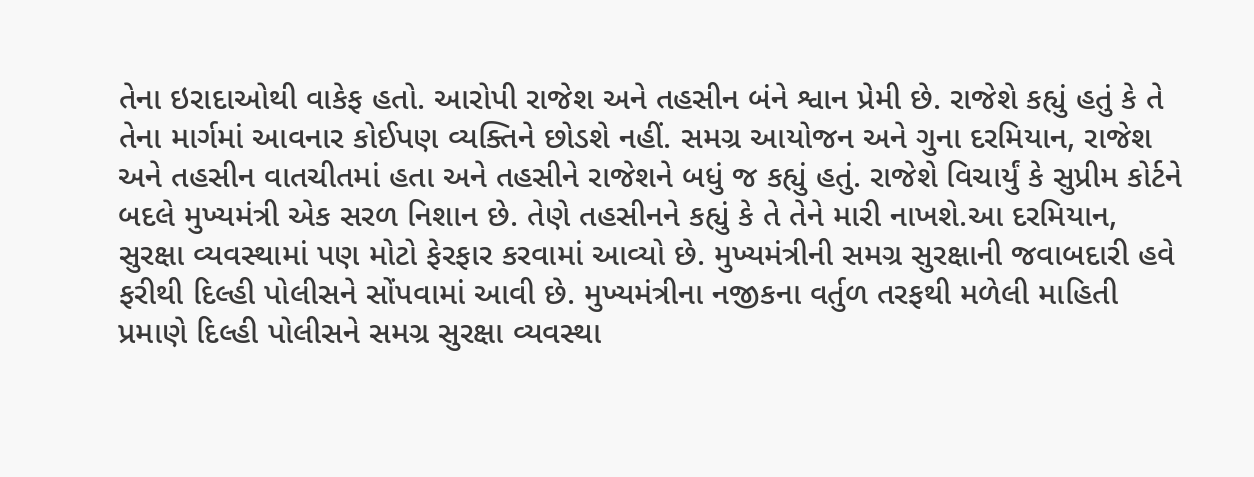તેના ઇરાદાઓથી વાકેફ હતો. આરોપી રાજેશ અને તહસીન બંને શ્વાન પ્રેમી છે. રાજેશે કહ્યું હતું કે તે તેના માર્ગમાં આવનાર કોઈપણ વ્યક્તિને છોડશે નહીં. સમગ્ર આયોજન અને ગુના દરમિયાન, રાજેશ અને તહસીન વાતચીતમાં હતા અને તહસીને રાજેશને બધું જ કહ્યું હતું. રાજેશે વિચાર્યું કે સુપ્રીમ કોર્ટને બદલે મુખ્યમંત્રી એક સરળ નિશાન છે. તેણે તહસીનને કહ્યું કે તે તેને મારી નાખશે.આ દરમિયાન, સુરક્ષા વ્યવસ્થામાં પણ મોટો ફેરફાર કરવામાં આવ્યો છે. મુખ્યમંત્રીની સમગ્ર સુરક્ષાની જવાબદારી હવે ફરીથી દિલ્હી પોલીસને સોંપવામાં આવી છે. મુખ્યમંત્રીના નજીકના વર્તુળ તરફથી મળેલી માહિતી પ્રમાણે દિલ્હી પોલીસને સમગ્ર સુરક્ષા વ્યવસ્થા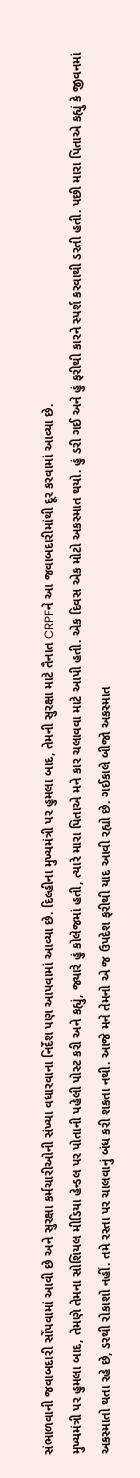સંભાળવાની જવાબદારી સોંપવામાં આવી છે અને સુરક્ષા કર્મચારીઓની સંખ્યા વધારવાના નિર્દેશ પણ આપવામાં આવ્યા છે. દિલ્હીના મુખ્યમંત્રી પર હુમલા બાદ, તેમની સુરક્ષા માટે તૈનાત CRPFને આ જવાબદારીમાંથી દૂર કરવામાં આવ્યા છે.
મુખ્યમંત્રી પર હુમલા બાદ, તેમણે તેમના સોશિયલ મીડિયા હેન્ડલ પર પોતાની પહેલી પોસ્ટ કરી અને કહ્યું, જ્યારે હું કોલેજમાં હતી, ત્યારે મારા પિતાએ મને કાર ચલાવવા માટે આપી હતી. એક દિવસ એક મોટો અકસ્માત થયો. હું ડરી ગઈ અને હું ફરીથી કારને સ્પર્શ કરવાથી ડરતી હતી. પછી મારા પિતાએ કહ્યું કે જીવનમાં અકસ્માતો થતા રહે છે, ડરથી રોકાશો નહીં. તમે રસ્તા પર ચાલવાનું બંધ કરી શકતા નથી. આજે મને તેમનો એ જ ઉપદેશ ફરીથી યાદ આવી રહ્યો છે. ગઈકાલે બીજો અકસ્માત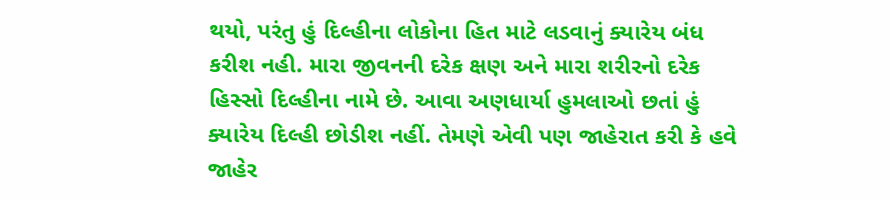થયો, પરંતુ હું દિલ્હીના લોકોના હિત માટે લડવાનું ક્યારેય બંધ કરીશ નહી. મારા જીવનની દરેક ક્ષણ અને મારા શરીરનો દરેક હિસ્સો દિલ્હીના નામે છે. આવા અણધાર્યા હુમલાઓ છતાં હું ક્યારેય દિલ્હી છોડીશ નહીં. તેમણે એવી પણ જાહેરાત કરી કે હવે જાહેર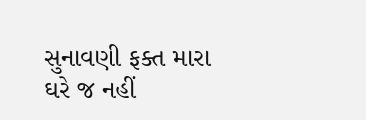સુનાવણી ફક્ત મારા ઘરે જ નહીં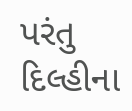પરંતુ દિલ્હીના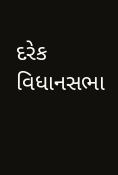દરેક વિધાનસભા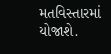મતવિસ્તારમાં યોજાશે.